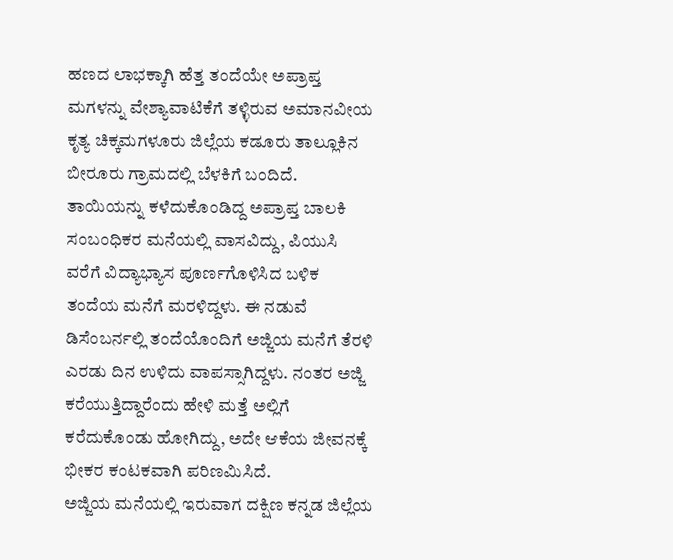ಹಣದ ಲಾಭಕ್ಕಾಗಿ ಹೆತ್ತ ತಂದೆಯೇ ಅಪ್ರಾಪ್ತ ಮಗಳನ್ನು ವೇಶ್ಯಾವಾಟಿಕೆಗೆ ತಳ್ಳಿರುವ ಅಮಾನವೀಯ ಕೃತ್ಯ ಚಿಕ್ಕಮಗಳೂರು ಜಿಲ್ಲೆಯ ಕಡೂರು ತಾಲ್ಲೂಕಿನ ಬೀರೂರು ಗ್ರಾಮದಲ್ಲಿ ಬೆಳಕಿಗೆ ಬಂದಿದೆ.
ತಾಯಿಯನ್ನು ಕಳೆದುಕೊಂಡಿದ್ದ ಅಪ್ರಾಪ್ತ ಬಾಲಕಿ ಸಂಬಂಧಿಕರ ಮನೆಯಲ್ಲಿ ವಾಸವಿದ್ದು, ಪಿಯುಸಿ ವರೆಗೆ ವಿದ್ಯಾಭ್ಯಾಸ ಪೂರ್ಣಗೊಳಿಸಿದ ಬಳಿಕ ತಂದೆಯ ಮನೆಗೆ ಮರಳಿದ್ದಳು. ಈ ನಡುವೆ ಡಿಸೆಂಬರ್ನಲ್ಲಿ ತಂದೆಯೊಂದಿಗೆ ಅಜ್ಜಿಯ ಮನೆಗೆ ತೆರಳಿ ಎರಡು ದಿನ ಉಳಿದು ವಾಪಸ್ಸಾಗಿದ್ದಳು. ನಂತರ ಅಜ್ಜಿ ಕರೆಯುತ್ತಿದ್ದಾರೆಂದು ಹೇಳಿ ಮತ್ತೆ ಅಲ್ಲಿಗೆ ಕರೆದುಕೊಂಡು ಹೋಗಿದ್ದು, ಅದೇ ಆಕೆಯ ಜೀವನಕ್ಕೆ ಭೀಕರ ಕಂಟಕವಾಗಿ ಪರಿಣಮಿಸಿದೆ.
ಅಜ್ಜಿಯ ಮನೆಯಲ್ಲಿ ಇರುವಾಗ ದಕ್ಷಿಣ ಕನ್ನಡ ಜಿಲ್ಲೆಯ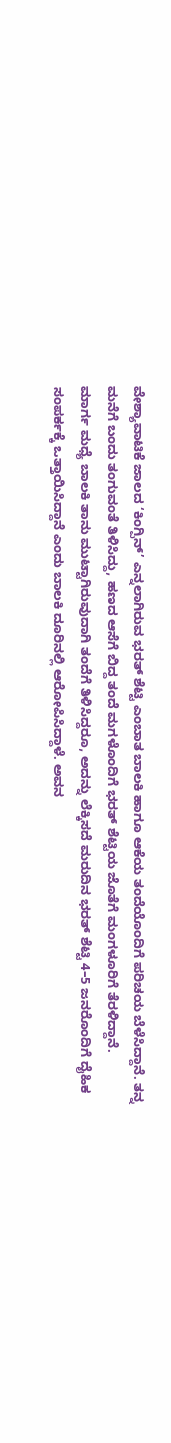ವೇಶ್ಯಾವಾಟಿಕೆ ಜಾಲದ ‘ಕಿಂಗ್ಪಿನ್’ ಎನ್ನಲಾಗಿರುವ ಭರತ್ ಶೆಟ್ಟಿ ಎಂಬಾತ ಬಾಲಕಿ ಹಾಗೂ ಆಕೆಯ ತಂದೆಯೊಂದಿಗೆ ಪರಿಚಯ ಬೆಳೆಸಿದ್ದಾನೆ. ತನ್ನ ಮನೆಗೆ ಬಂದು ತಂಗುವಂತೆ ತಿಳಿಸಿದ್ದು, ಹಣದ ಆಸೆಗೆ ಬಿದ್ದ ತಂದೆ ಮಗಳೊಂದಿಗೆ ಭರತ್ ಶೆಟ್ಟಿಯ ಜೊತೆಗೆ ಮಂಗಳೂರಿಗೆ ತೆರಳಿದ್ದಾನೆ.
ಮಾರ್ಗ ಮಧ್ಯೆ ಬಾಲಕಿ ತಾನು ಮುಟ್ಟಾಗಿರುವುದಾಗಿ ತಂದೆಗೆ ತಿಳಿಸಿದ್ದರೂ, ಅದನ್ನು ಲೆಕ್ಕಿಸದೆ ಮರುದಿನ ಭರತ್ ಶೆಟ್ಟಿ 4–5 ಜನರೊಂದಿಗೆ ದೈಹಿಕ ಸಂಪರ್ಕಕ್ಕೆ ಒತ್ತಾಯಿಸಿದ್ದಾನೆ ಎಂದು ಬಾಲಕಿ ದೂರಿನಲ್ಲಿ ಆರೋಪಿಸಿದ್ದಾಳೆ. ಅವನ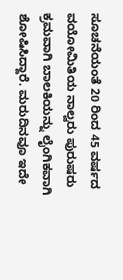ಸೂಚನೆಯಂತೆ 20 ರಿಂದ 45 ವರ್ಷದ ವಯೋಮಿತಿಯ ನಾಲ್ವರು ಪುರುಷರು ಕ್ರಮವಾಗಿ ಬಾಲಕಿಯನ್ನು ಲೈಂಗಿಕವಾಗಿ ಶೋಷಿಸಿದ್ದಾರೆ. ಮರುದಿನವೂ ಇದೇ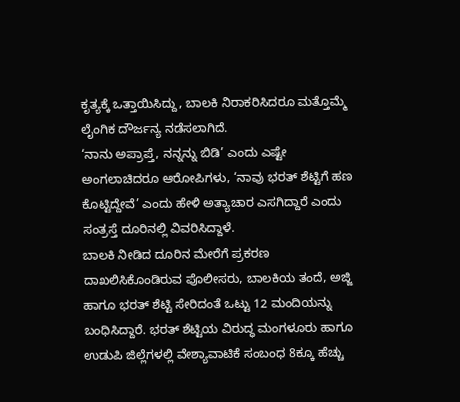ಕೃತ್ಯಕ್ಕೆ ಒತ್ತಾಯಿಸಿದ್ದು, ಬಾಲಕಿ ನಿರಾಕರಿಸಿದರೂ ಮತ್ತೊಮ್ಮೆ ಲೈಂಗಿಕ ದೌರ್ಜನ್ಯ ನಡೆಸಲಾಗಿದೆ.
‘ನಾನು ಅಪ್ರಾಪ್ತೆ, ನನ್ನನ್ನು ಬಿಡಿ’ ಎಂದು ಎಷ್ಟೇ ಅಂಗಲಾಚಿದರೂ ಆರೋಪಿಗಳು, ‘ನಾವು ಭರತ್ ಶೆಟ್ಟಿಗೆ ಹಣ ಕೊಟ್ಟಿದ್ದೇವೆ’ ಎಂದು ಹೇಳಿ ಅತ್ಯಾಚಾರ ಎಸಗಿದ್ದಾರೆ ಎಂದು ಸಂತ್ರಸ್ತೆ ದೂರಿನಲ್ಲಿ ವಿವರಿಸಿದ್ದಾಳೆ.
ಬಾಲಕಿ ನೀಡಿದ ದೂರಿನ ಮೇರೆಗೆ ಪ್ರಕರಣ ದಾಖಲಿಸಿಕೊಂಡಿರುವ ಪೊಲೀಸರು, ಬಾಲಕಿಯ ತಂದೆ, ಅಜ್ಜಿ ಹಾಗೂ ಭರತ್ ಶೆಟ್ಟಿ ಸೇರಿದಂತೆ ಒಟ್ಟು 12 ಮಂದಿಯನ್ನು ಬಂಧಿಸಿದ್ದಾರೆ. ಭರತ್ ಶೆಟ್ಟಿಯ ವಿರುದ್ಧ ಮಂಗಳೂರು ಹಾಗೂ ಉಡುಪಿ ಜಿಲ್ಲೆಗಳಲ್ಲಿ ವೇಶ್ಯಾವಾಟಿಕೆ ಸಂಬಂಧ 8ಕ್ಕೂ ಹೆಚ್ಚು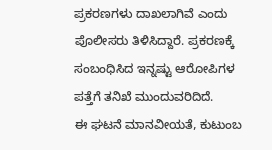ಪ್ರಕರಣಗಳು ದಾಖಲಾಗಿವೆ ಎಂದು ಪೊಲೀಸರು ತಿಳಿಸಿದ್ದಾರೆ. ಪ್ರಕರಣಕ್ಕೆ ಸಂಬಂಧಿಸಿದ ಇನ್ನಷ್ಟು ಆರೋಪಿಗಳ ಪತ್ತೆಗೆ ತನಿಖೆ ಮುಂದುವರಿದಿದೆ.
ಈ ಘಟನೆ ಮಾನವೀಯತೆ, ಕುಟುಂಬ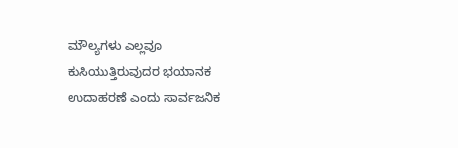ಮೌಲ್ಯಗಳು ಎಲ್ಲವೂ ಕುಸಿಯುತ್ತಿರುವುದರ ಭಯಾನಕ ಉದಾಹರಣೆ ಎಂದು ಸಾರ್ವಜನಿಕ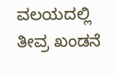ವಲಯದಲ್ಲಿ ತೀವ್ರ ಖಂಡನೆ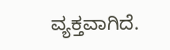ವ್ಯಕ್ತವಾಗಿದೆ.